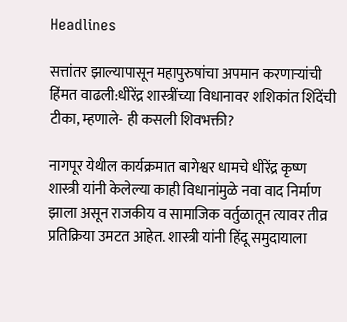Headlines

सत्तांतर झाल्यापासून महापुरुषांचा अपमान करणाऱ्यांची हिंमत वाढली:धीरेंद्र शास्त्रींच्या विधानावर शशिकांत शिंदेंची टीका, म्हणाले- ही कसली शिवभक्ती?

नागपूर येथील कार्यक्रमात बागेश्वर धामचे धीरेंद्र कृष्ण शास्त्री यांनी केलेल्या काही विधानांमुळे नवा वाद निर्माण झाला असून राजकीय व सामाजिक वर्तुळातून त्यावर तीव्र प्रतिक्रिया उमटत आहेत. शास्त्री यांनी हिंदू समुदायाला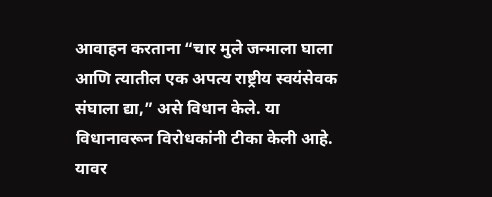आवाहन करताना “चार मुले जन्माला घाला आणि त्यातील एक अपत्य राष्ट्रीय स्वयंसेवक संघाला द्या,” असे विधान केले. या विधानावरून विरोधकांनी टीका केली आहे. यावर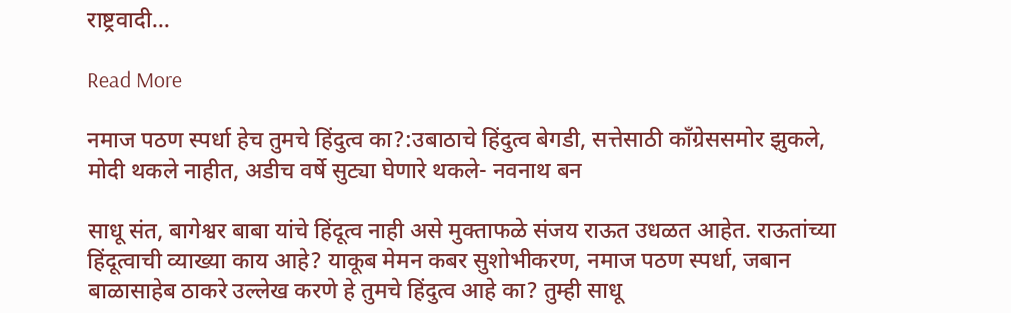राष्ट्रवादी…

Read More

नमाज पठण स्पर्धा हेच तुमचे हिंदुत्व का?:उबाठाचे हिंदुत्व बेगडी, सत्तेसाठी काँग्रेससमोर झुकले, मोदी थकले नाहीत, अडीच वर्षे सुट्या घेणारे थकले- नवनाथ बन

साधू संत, बागेश्वर बाबा यांचे हिंदूत्व नाही असे मुक्ताफळे संजय राऊत उधळत आहेत. राऊतांच्या हिंदूत्वाची व्याख्या काय आहे? याकूब मेमन कबर सुशोभीकरण, नमाज पठण स्पर्धा, जबान बाळासाहेब ठाकरे उल्लेख करणे हे तुमचे हिंदुत्व आहे का? तुम्ही साधू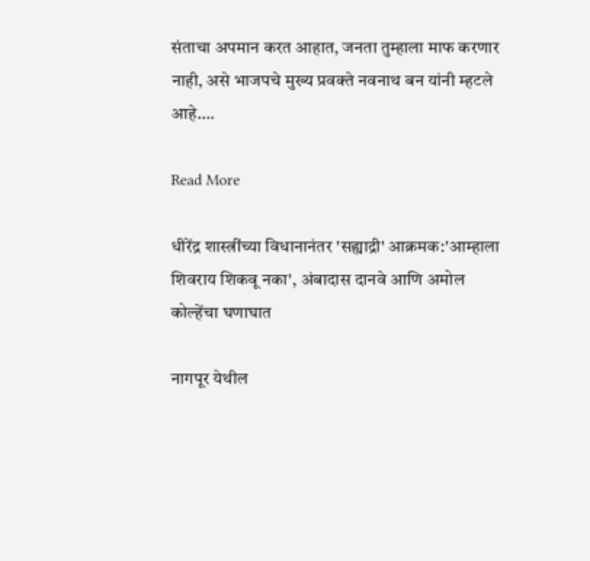संताचा अपमान करत आहात, जनता तुम्हाला माफ करणार नाही, असे भाजपचे मुख्य प्रवक्ते नवनाथ बन यांनी म्हटले आहे….

Read More

धीरेंद्र शास्त्रींच्या विधानानंतर 'सह्याद्री' आक्रमक:'आम्हाला शिवराय शिकवू नका', अंबादास दानवे आणि अमोल कोल्हेंचा घणाघात

नागपूर येथील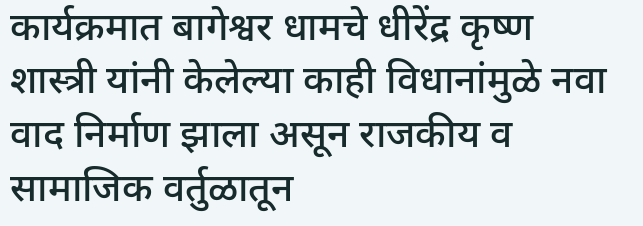कार्यक्रमात बागेश्वर धामचे धीरेंद्र कृष्ण शास्त्री यांनी केलेल्या काही विधानांमुळे नवा वाद निर्माण झाला असून राजकीय व सामाजिक वर्तुळातून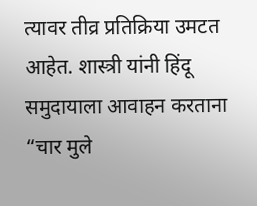त्यावर तीव्र प्रतिक्रिया उमटत आहेत. शास्त्री यांनी हिंदू समुदायाला आवाहन करताना “चार मुले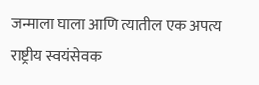जन्माला घाला आणि त्यातील एक अपत्य राष्ट्रीय स्वयंसेवक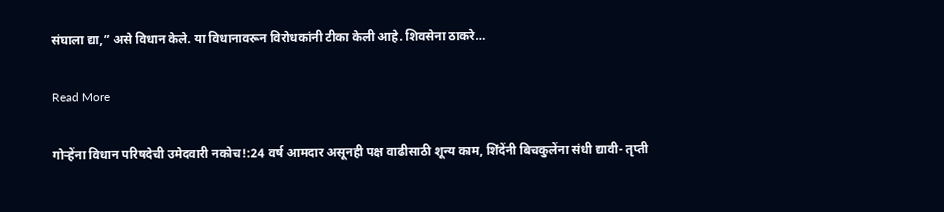संघाला द्या,” असे विधान केले. या विधानावरून विरोधकांनी टीका केली आहे. शिवसेना ठाकरे…

Read More

गोऱ्हेंना विधान परिषदेची उमेदवारी नकोच!:24 वर्ष आमदार असूनही पक्ष वाढीसाठी शून्य काम, शिंदेंनी बिचकुलेंना संधी द्यावी- तृप्ती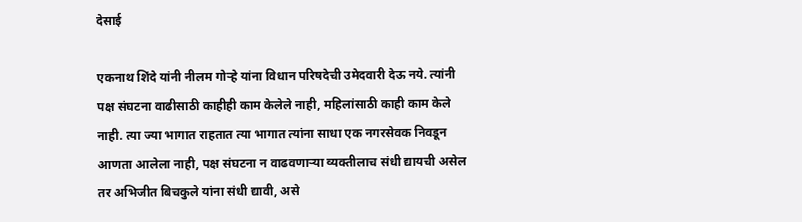देसाई

एकनाथ शिंदे यांनी नीलम गोऱ्हे यांना विधान परिषदेची उमेदवारी देऊ नये. त्यांनी पक्ष संघटना वाढीसाठी काहीही काम केलेले नाही, महिलांसाठी काही काम केले नाही. त्या ज्या भागात राहतात त्या भागात त्यांना साधा एक नगरसेवक निवडून आणता आलेला नाही, पक्ष संघटना न वाढवणाऱ्या व्यक्तीलाच संधी द्यायची असेल तर अभिजीत बिचकुले यांना संधी द्यावी, असे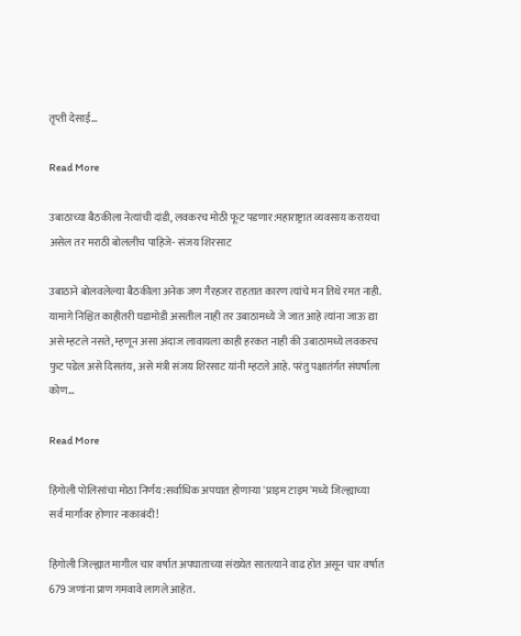तृप्ती देसाई…

Read More

उबाठाच्या बैठकीला नेत्यांची दांडी, लवकरच मोठी फूट पडणार:महाराष्ट्रात व्यवसाय करायचा असेल तर मराठी बोललीच पाहिजे- संजय शिरसाट

उबाठाने बोलवलेल्या बैठकीला अनेक जण गैरहजर राहतात कारण त्यांचे मन तिथे रमत नाही. यामागे निश्चित काहीतरी घडामोडी असतील नाही तर उबाठामध्ये जे जात आहे त्यांना जाऊ द्या असे म्हटले नसते, म्हणून असा अंदाज लावायला काही हरकत नाही की उबाठामध्ये लवकरच फुट पडेल असे दिसतंय, असे मंत्री संजय शिरसाट यांनी म्हटले आहे. परंतु पक्षातंर्गत संघर्षाला कोण…

Read More

हिंगोली पोलिसांचा मोठा निर्णय:सर्वाधिक अपघात होणाऱ्या 'प्राइम टाइम'मध्ये जिल्ह्याच्या सर्व मार्गांवर होणार नाकाबंदी!

हिंगोली जिल्ह्यात मागील चार वर्षात अपघाताच्या संख्येत सातत्याने वाढ होत असून चार वर्षात 679 जणांना प्राण गमवावे लागले आहेत.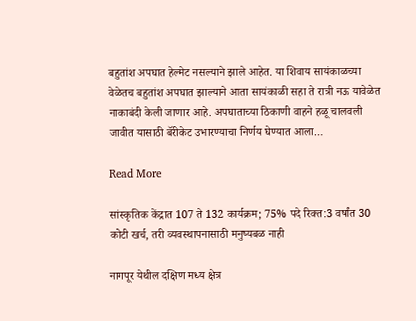बहुतांश अपघात हेल्मेट नसल्याने झाले आहेत. या शिवाय सायंकाळच्या वेळेतच बहुतांश अपघात झाल्याने आता सायंकाळी सहा ते रात्री नऊ यावेळेत नाकाबंदी केली जाणार आहे. अपघाताच्या ठिकाणी वाहने हळू चालवली जावीत यासाठी बॅरीकेट उभारण्याचा निर्णय घेण्यात आला…

Read More

सांस्कृतिक केंद्रात 107 ते 132 कार्यक्रम; 75% पदे रिक्त:3 वर्षांत 30 कोटी खर्च, तरी व्यवस्थापनासाठी मनुष्यबळ नाही

नागपूर येथील दक्षिण मध्य क्षेत्र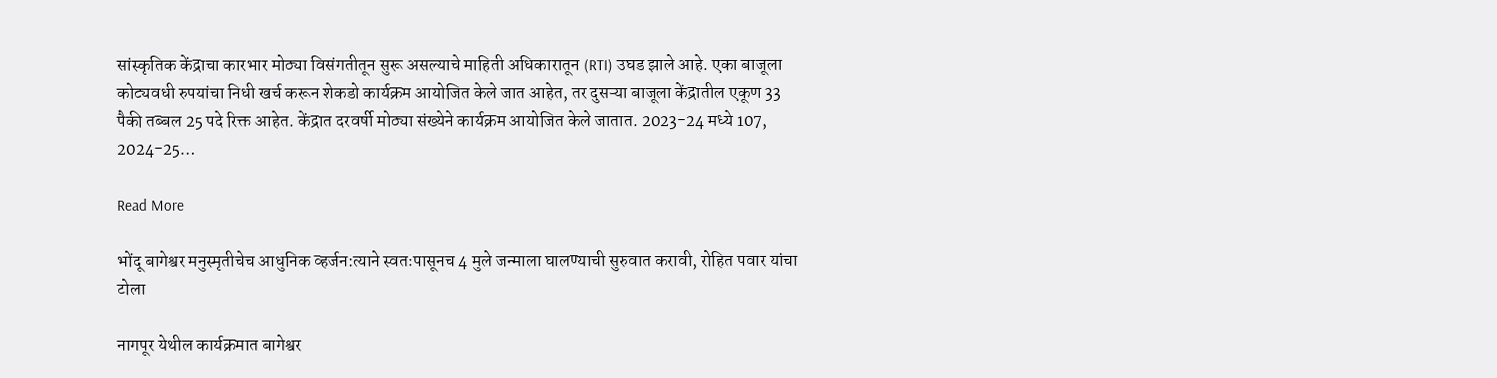सांस्कृतिक केंद्राचा कारभार मोठ्या विसंगतीतून सुरू असल्याचे माहिती अधिकारातून (RTI) उघड झाले आहे. एका बाजूला कोट्यवधी रुपयांचा निधी खर्च करून शेकडो कार्यक्रम आयोजित केले जात आहेत, तर दुसऱ्या बाजूला केंद्रातील एकूण 33 पैकी तब्बल 25 पदे रिक्त आहेत. केंद्रात दरवर्षी मोठ्या संख्येने कार्यक्रम आयोजित केले जातात. 2023-24 मध्ये 107, 2024-25…

Read More

भोंदू बागेश्वर मनुस्मृतीचेच आधुनिक व्हर्जन:त्याने स्वतःपासूनच 4 मुले जन्माला घालण्याची सुरुवात करावी, रोहित पवार यांचा टोला

नागपूर येथील कार्यक्रमात बागेश्वर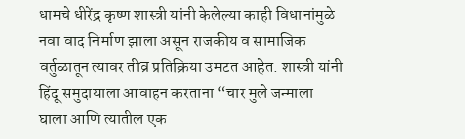धामचे धीरेंद्र कृष्ण शास्त्री यांनी केलेल्या काही विधानांमुळे नवा वाद निर्माण झाला असून राजकीय व सामाजिक वर्तुळातून त्यावर तीव्र प्रतिक्रिया उमटत आहेत. शास्त्री यांनी हिंदू समुदायाला आवाहन करताना “चार मुले जन्माला घाला आणि त्यातील एक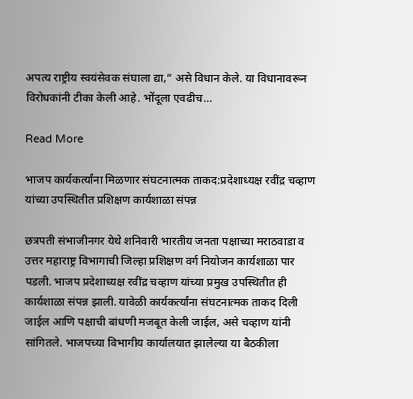अपत्य राष्ट्रीय स्वयंसेवक संघाला द्या,” असे विधान केले. या विधानावरून विरोधकांनी टीका केली आहे. भोंदूला एवढीच…

Read More

भाजप कार्यकर्त्यांना मिळणार संघटनात्मक ताकद:प्रदेशाध्यक्ष रवींद्र चव्हाण यांच्या उपस्थितीत प्रशिक्षण कार्यशाळा संपन्न

छत्रपती संभाजीनगर येथे शनिवारी भारतीय जनता पक्षाच्या मराठवाडा व उत्तर महाराष्ट्र विभागाची जिल्हा प्रशिक्षण वर्ग नियोजन कार्यशाळा पार पडली. भाजप प्रदेशाध्यक्ष रवींद्र चव्हाण यांच्या प्रमुख उपस्थितीत ही कार्यशाळा संपन्न झाली. यावेळी कार्यकर्त्यांना संघटनात्मक ताकद दिली जाईल आणि पक्षाची बांधणी मजबूत केली जाईल, असे चव्हाण यांनी सांगितले. भाजपच्या विभागीय कार्यालयात झालेल्या या बैठकीला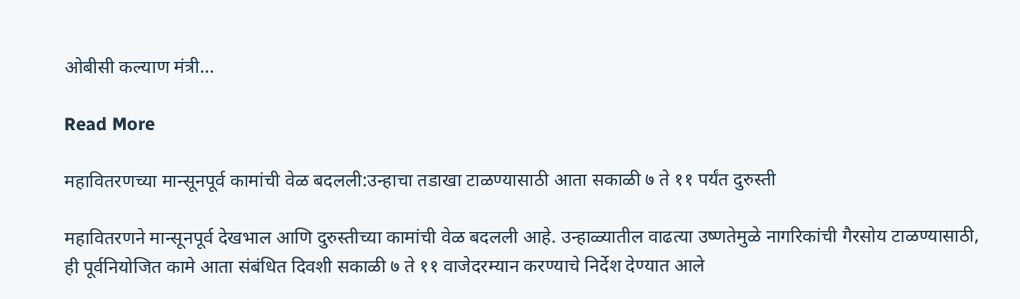ओबीसी कल्याण मंत्री…

Read More

महावितरणच्या मान्सूनपूर्व कामांची वेळ बदलली:उन्हाचा तडाखा टाळण्यासाठी आता सकाळी ७ ते ११ पर्यंत दुरुस्ती

महावितरणने मान्सूनपूर्व देखभाल आणि दुरुस्तीच्या कामांची वेळ बदलली आहे. उन्हाळ्यातील वाढत्या उष्णतेमुळे नागरिकांची गैरसोय टाळण्यासाठी, ही पूर्वनियोजित कामे आता संबंधित दिवशी सकाळी ७ ते ११ वाजेदरम्यान करण्याचे निर्देश देण्यात आले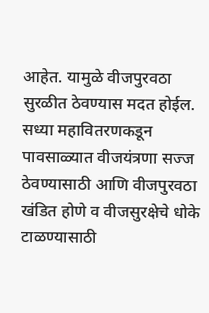आहेत. यामुळे वीजपुरवठा सुरळीत ठेवण्यास मदत होईल. सध्या महावितरणकडून पावसाळ्यात वीजयंत्रणा सज्ज ठेवण्यासाठी आणि वीजपुरवठा खंडित होणे व वीजसुरक्षेचे धोके टाळण्यासाठी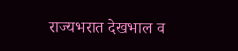राज्यभरात देखभाल व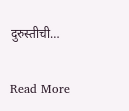दुरुस्तीची…

Read More